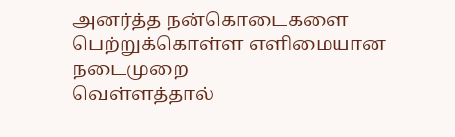அனர்த்த நன்கொடைகளை பெற்றுக்கொள்ள எளிமையான நடைமுறை
வெள்ளத்தால்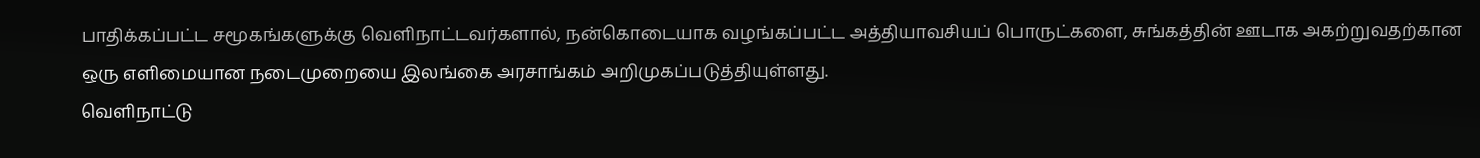பாதிக்கப்பட்ட சமூகங்களுக்கு வெளிநாட்டவர்களால், நன்கொடையாக வழங்கப்பட்ட அத்தியாவசியப் பொருட்களை, சுங்கத்தின் ஊடாக அகற்றுவதற்கான ஒரு எளிமையான நடைமுறையை இலங்கை அரசாங்கம் அறிமுகப்படுத்தியுள்ளது.
வெளிநாட்டு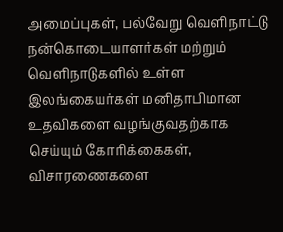அமைப்புகள், பல்வேறு வெளிநாட்டு நன்கொடையாளர்கள் மற்றும் வெளிநாடுகளில் உள்ள இலங்கையர்கள் மனிதாபிமான உதவிகளை வழங்குவதற்காக செய்யும் கோரிக்கைகள், விசாரணைகளை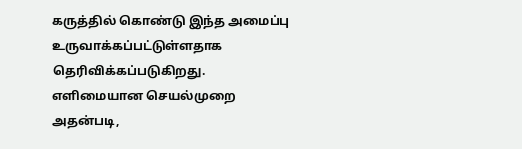கருத்தில் கொண்டு இந்த அமைப்பு உருவாக்கப்பட்டுள்ளதாக தெரிவிக்கப்படுகிறது.
எளிமையான செயல்முறை
அதன்படி,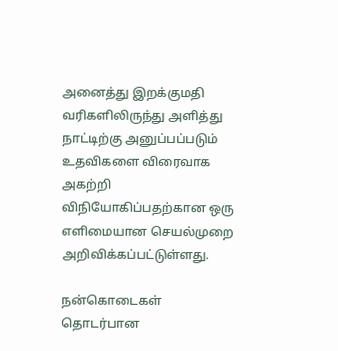அனைத்து இறக்குமதி வரிகளிலிருந்து அளித்து நாட்டிற்கு அனுப்பப்படும் உதவிகளை விரைவாக அகற்றி விநியோகிப்பதற்கான ஒரு எளிமையான செயல்முறை அறிவிக்கப்பட்டுள்ளது.

நன்கொடைகள் தொடர்பான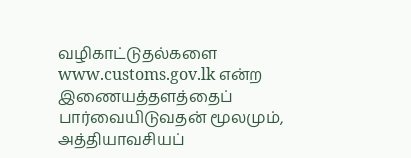வழிகாட்டுதல்களை www.customs.gov.lk என்ற இணையத்தளத்தைப் பார்வையிடுவதன் மூலமும், அத்தியாவசியப்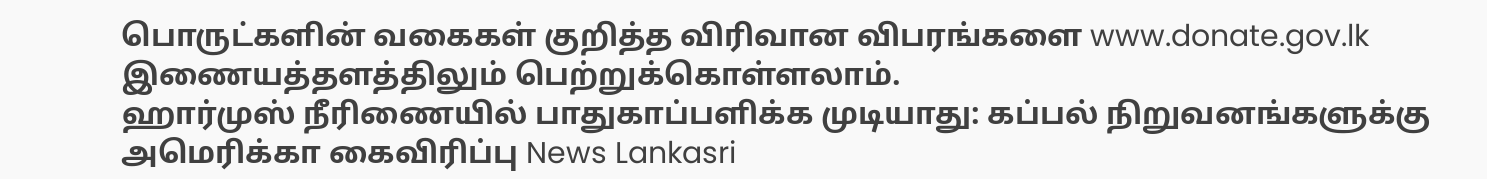பொருட்களின் வகைகள் குறித்த விரிவான விபரங்களை www.donate.gov.lk இணையத்தளத்திலும் பெற்றுக்கொள்ளலாம்.
ஹார்முஸ் நீரிணையில் பாதுகாப்பளிக்க முடியாது: கப்பல் நிறுவனங்களுக்கு அமெரிக்கா கைவிரிப்பு News Lankasri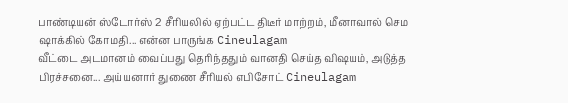பாண்டியன் ஸ்டோர்ஸ் 2 சீரியலில் ஏற்பட்ட திடீர் மாற்றம், மீனாவால் செம ஷாக்கில் கோமதி... என்ன பாருங்க Cineulagam
வீட்டை அடமானம் வைப்பது தெரிந்ததும் வானதி செய்த விஷயம், அடுத்த பிரச்சனை... அய்யனார் துணை சீரியல் எபிசோட் Cineulagam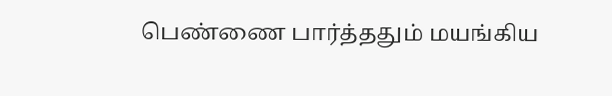பெண்ணை பார்த்ததும் மயங்கிய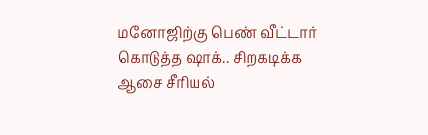மனோஜிற்கு பெண் வீட்டார் கொடுத்த ஷாக்.. சிறகடிக்க ஆசை சீரியல்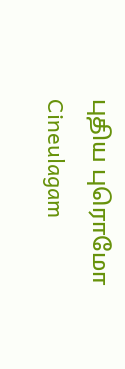புதிய புரொமோ Cineulagam